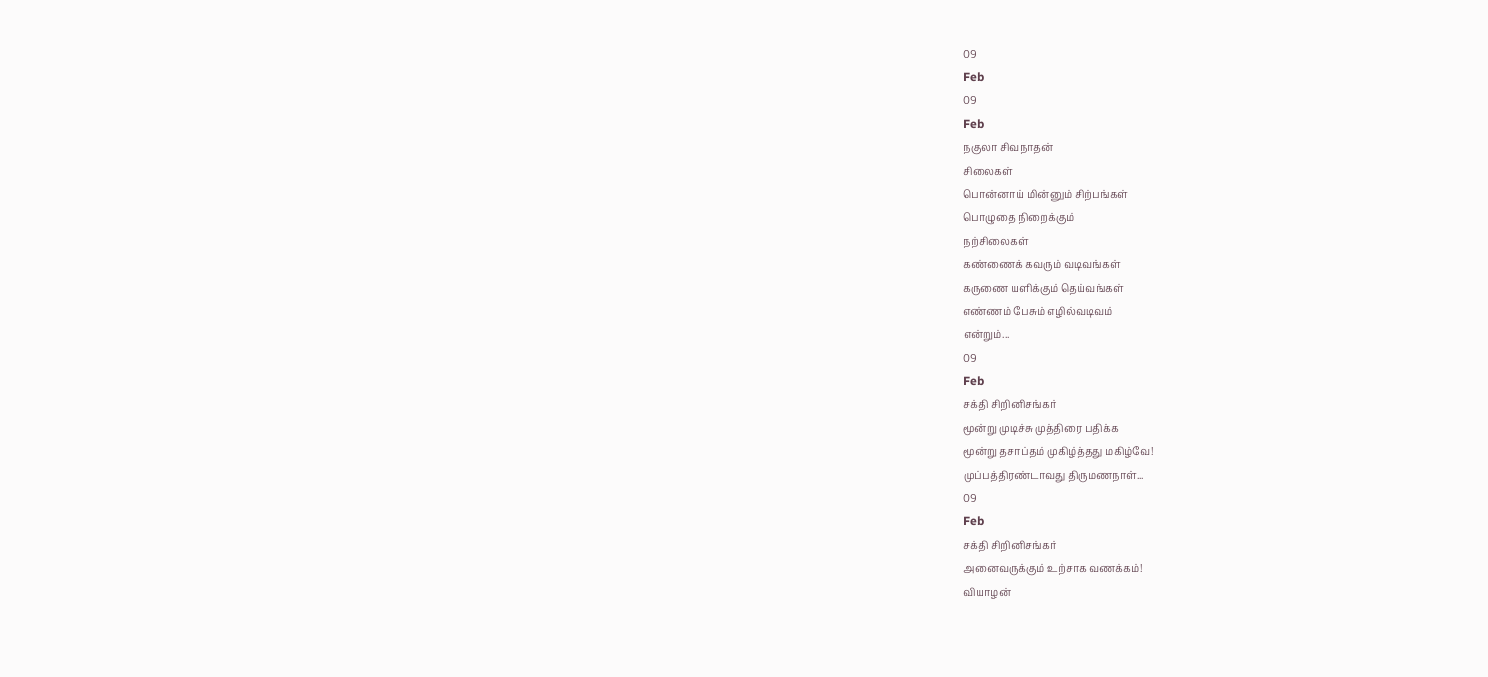09
Feb
09
Feb
நகுலா சிவநாதன்
சிலைகள்
பொன்னாய் மின்னும் சிற்பங்கள்
பொழுதை நிறைக்கும்
நற்சிலைகள்
கண்ணைக் கவரும் வடிவங்கள்
கருணை யளிக்கும் தெய்வங்கள்
எண்ணம் பேசும் எழில்வடிவம்
என்றும்...
09
Feb
சக்தி சிறினிசங்கர்
மூன்று முடிச்சு முத்திரை பதிக்க
மூன்று தசாப்தம் முகிழ்த்தது மகிழ்வே!
முப்பத்திரண்டாவது திருமணநாள்...
09
Feb
சக்தி சிறினிசங்கர்
அனைவருக்கும் உற்சாக வணக்கம்!
வியாழன்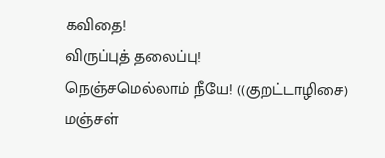கவிதை!
விருப்புத் தலைப்பு!
நெஞ்சமெல்லாம் நீயே! ((குறட்டாழிசை)
மஞ்சள்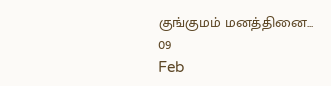குங்குமம் மனத்தினை...
09
Feb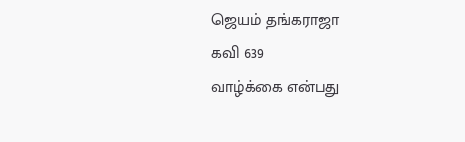ஜெயம் தங்கராஜா
கவி 639
வாழ்க்கை என்பது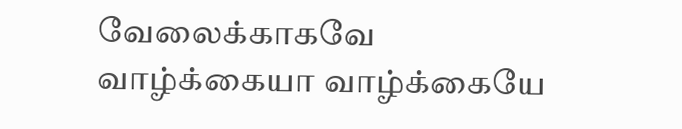வேலைக்காகவே வாழ்க்கையா வாழ்க்கையே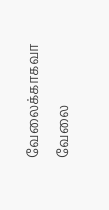வேலைக்காகவா
வேலை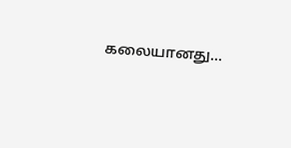கலையானது...